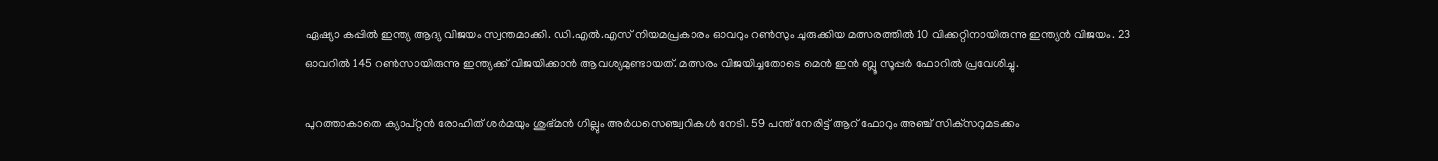ഏഷ്യാ കപ്പില്‍ ഇന്ത്യ ആദ്യ വിജയം സ്വന്തമാക്കി. ഡി.എല്‍.എസ് നിയമപ്രകാരം ഓവറും റണ്‍സും ചുരുക്കിയ മത്സരത്തില്‍ 10 വിക്കറ്റിനായിരുന്നു ഇന്ത്യന്‍ വിജയം. 23 ഓവറില്‍ 145 റണ്‍സായിരുന്നു ഇന്ത്യക്ക് വിജയിക്കാന്‍ ആവശ്യമുണ്ടായത്. മത്സരം വിജയിച്ചതോടെ മെന്‍ ഇന്‍ ബ്ലൂ സൂപ്പര്‍ ഫോറില്‍ പ്രവേശിച്ചു.

പുറത്താകാതെ ക്യാപ്റ്റന്‍ രോഹിത് ശര്‍മയും ശുഭ്മന്‍ ഗില്ലും അര്‍ധസെഞ്ച്വറികള്‍ നേടി. 59 പന്ത് നേരിട്ട് ആറ് ഫോറും അഞ്ച് സിക്‌സറുമടക്കം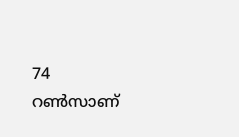74 റണ്‍സാണ്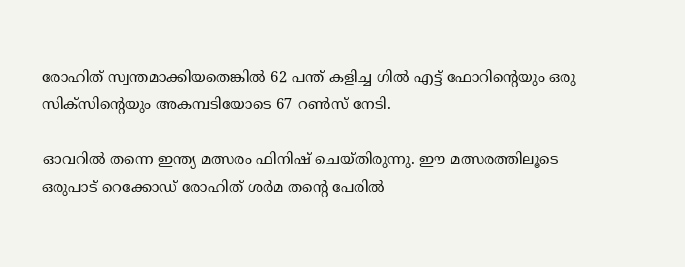രോഹിത് സ്വന്തമാക്കിയതെങ്കില്‍ 62 പന്ത് കളിച്ച ഗില്‍ എട്ട് ഫോറിന്റെയും ഒരു സിക്‌സിന്റെയും അകമ്പടിയോടെ 67 റണ്‍സ് നേടി.

ഓവറില്‍ തന്നെ ഇന്ത്യ മത്സരം ഫിനിഷ് ചെയ്തിരുന്നു. ഈ മത്സരത്തിലൂടെ ഒരുപാട് റെക്കോഡ് രോഹിത് ശര്‍മ തന്റെ പേരില്‍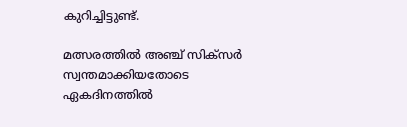കുറിച്ചിട്ടുണ്ട്.

മത്സരത്തില്‍ അഞ്ച് സിക്‌സര്‍ സ്വന്തമാക്കിയതോടെ ഏകദിനത്തില്‍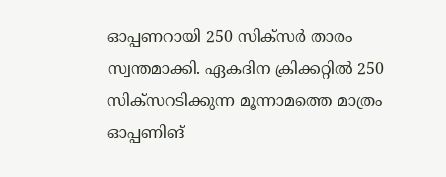ഓപ്പണറായി 250 സിക്‌സര്‍ താരം സ്വന്തമാക്കി. ഏകദിന ക്രിക്കറ്റില്‍ 250 സിക്‌സറടിക്കുന്ന മൂന്നാമത്തെ മാത്രം ഓപ്പണിങ്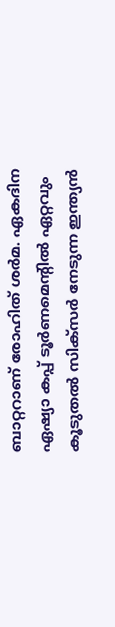ബാറ്ററാണ് രോഹിത് ശര്‍മ. ഏകദിന ഏഷ്യാ കപ്പ് ടൂര്‍ണമെന്റില്‍ ഏറ്റവും കൂടുതല്‍ സിക്‌സര്‍ നേടുന്ന ഇന്ത്യന്‍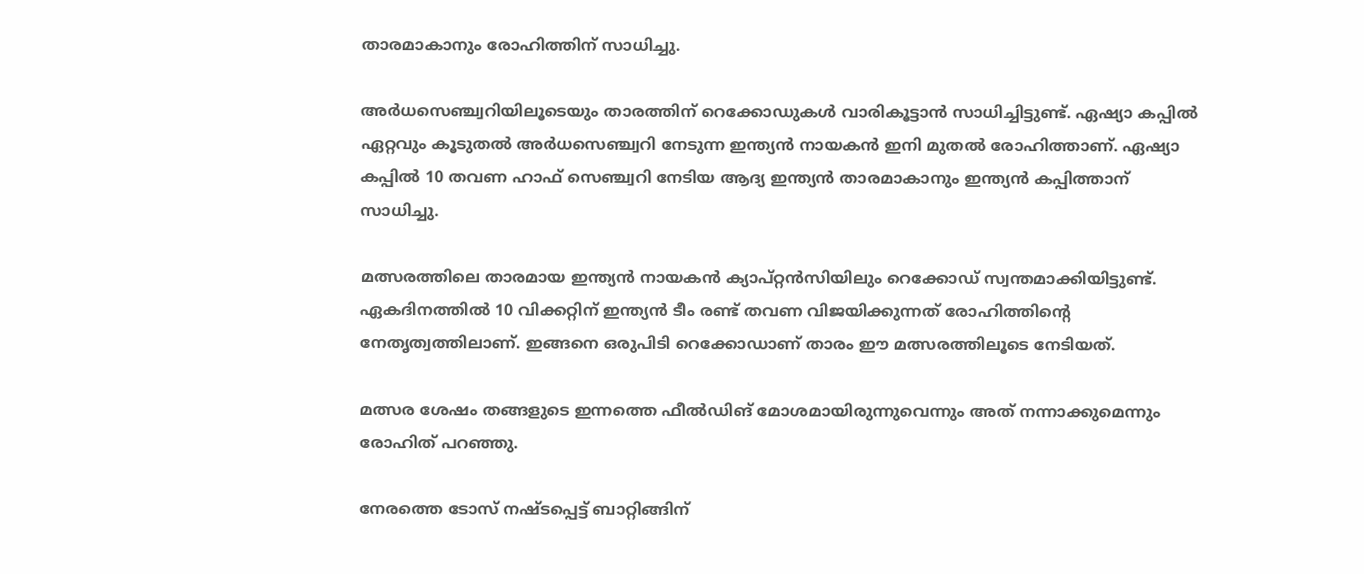താരമാകാനും രോഹിത്തിന് സാധിച്ചു.

അര്‍ധസെഞ്ച്വറിയിലൂടെയും താരത്തിന് റെക്കോഡുകള്‍ വാരികൂട്ടാന്‍ സാധിച്ചിട്ടുണ്ട്. ഏഷ്യാ കപ്പില്‍ ഏറ്റവും കൂടുതല്‍ അര്‍ധസെഞ്ച്വറി നേടുന്ന ഇന്ത്യന്‍ നായകന്‍ ഇനി മുതല്‍ രോഹിത്താണ്. ഏഷ്യാ കപ്പില്‍ 10 തവണ ഹാഫ് സെഞ്ച്വറി നേടിയ ആദ്യ ഇന്ത്യന്‍ താരമാകാനും ഇന്ത്യന്‍ കപ്പിത്താന് സാധിച്ചു.

മത്സരത്തിലെ താരമായ ഇന്ത്യന്‍ നായകന്‍ ക്യാപ്റ്റന്‍സിയിലും റെക്കോഡ് സ്വന്തമാക്കിയിട്ടുണ്ട്. ഏകദിനത്തില്‍ 10 വിക്കറ്റിന് ഇന്ത്യന്‍ ടീം രണ്ട് തവണ വിജയിക്കുന്നത് രോഹിത്തിന്റെ നേതൃത്വത്തിലാണ്. ഇങ്ങനെ ഒരുപിടി റെക്കോഡാണ് താരം ഈ മത്സരത്തിലൂടെ നേടിയത്.

മത്സര ശേഷം തങ്ങളുടെ ഇന്നത്തെ ഫീല്‍ഡിങ് മോശമായിരുന്നുവെന്നും അത് നന്നാക്കുമെന്നും രോഹിത് പറഞ്ഞു.

നേരത്തെ ടോസ് നഷ്ടപ്പെട്ട് ബാറ്റിങ്ങിന്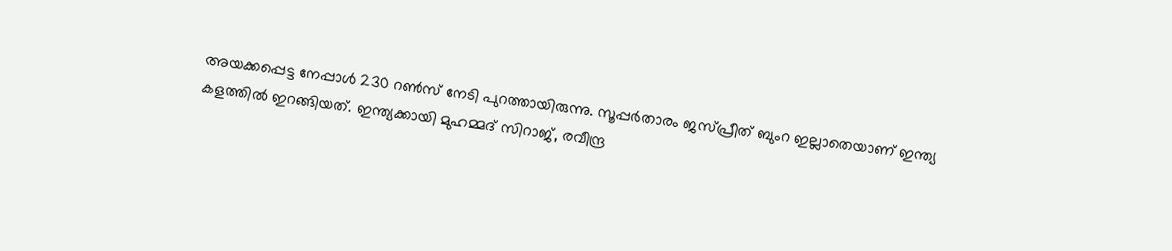അയക്കപ്പെട്ട നേപ്പാള്‍ 230 റണ്‍സ് നേടി പുറത്തായിരുന്നു. സൂപ്പര്‍താരം ജസ്പ്രീത് ബുംറ ഇല്ലാതെയാണ് ഇന്ത്യ കളത്തില്‍ ഇറങ്ങിയത്. ഇന്ത്യക്കായി മുഹമ്മദ് സിറാജ്, രവീന്ദ്ര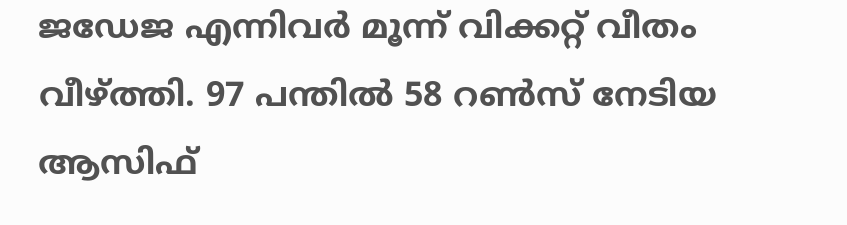ജഡേജ എന്നിവര്‍ മൂന്ന് വിക്കറ്റ് വീതം വീഴ്ത്തി. 97 പന്തില്‍ 58 റണ്‍സ് നേടിയ ആസിഫ്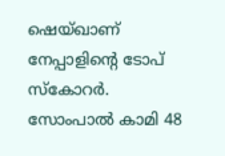ഷെയ്ഖാണ് നേപ്പാളിന്റെ ടോപ് സ്‌കോറര്‍. സോംപാല്‍ കാമി 48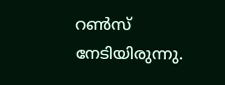റണ്‍സ് നേടിയിരുന്നു.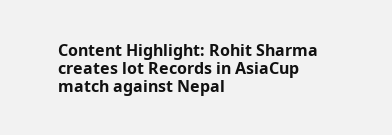Content Highlight: Rohit Sharma creates lot Records in AsiaCup match against Nepal